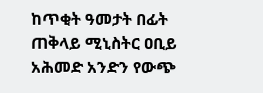ከጥቂት ዓመታት በፊት ጠቅላይ ሚኒስትር ዐቢይ አሕመድ አንድን የውጭ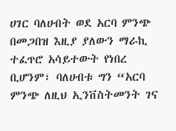ሀገር ባለሀብት ወደ አርባ ምንጭ በመጋበዝ እዚያ ያለውን ማራኪ ተፈጥሮ አሳይተውት የነበረ ቢሆንም፣ ባለሀብቱ ግን “አርባ ምንጭ ለዚህ ኢንቨስትመንት ገና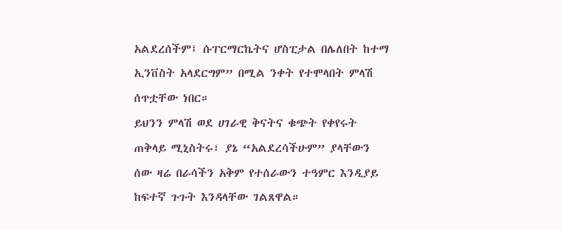አልደረሰችም፤ ሱፐርማርኬትና ሆስፒታል በሌለበት ከተማ ኢንቨስት አላደርግም” በሚል ንቀት የተሞላበት ምላሽ ሰጥቷቸው ነበር።
ይህንን ምላሽ ወደ ሀገራዊ ቅናትና ቁጭት የቀየሩት ጠቅላይ ሚኒስትሩ፣ ያኔ “አልደረሳችሁም” ያላቸውን ሰው ዛሬ በራሳችን አቅም የተሰራውን ተዓምር እንዲያይ ከፍተኛ ጉጉት እንዳላቸው ገልጸዋል።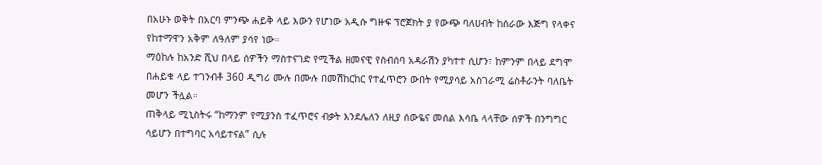በአሁኑ ወቅት በአርባ ምንጭ ሐይቅ ላይ እውን የሆነው አዲሱ ግዙፍ ፕሮጀክት ያ የውጭ ባለሀብት ከሰራው እጅግ የላቀና የከተማዋን አቅም ለዓለም ያሳየ ነው።
ማዕከሉ ከአንድ ሺህ በላይ ሰዎችን ማስተናገድ የሚችል ዘመናዊ የስብሰባ አዳራሽን ያካተተ ሲሆን፣ ከምንም በላይ ደግሞ በሐይቁ ላይ ተገንብቶ 360 ዲግሪ ሙሉ በሙሉ በመሽከርከር የተፈጥሮን ውበት የሚያሳይ አስገራሚ ሬስቶራንት ባለቤት መሆን ችሏል።
ጠቅላይ ሚኒስትሩ “ከማንም የሚያንስ ተፈጥሮና ብቃት እንደሌለን ለዚያ ሰውዬና መሰል እሳቤ ላላቸው ሰዎች በንግግር ሳይሆን በተግባር አሳይተናል” ሲሉ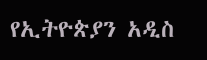የኢትዮጵያን አዲስ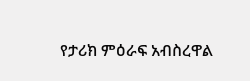የታሪክ ምዕራፍ አብስረዋል